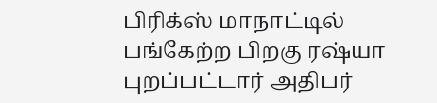பிரிக்ஸ் மாநாட்டில் பங்கேற்ற பிறகு ரஷ்யா புறப்பட்டார் அதிபர்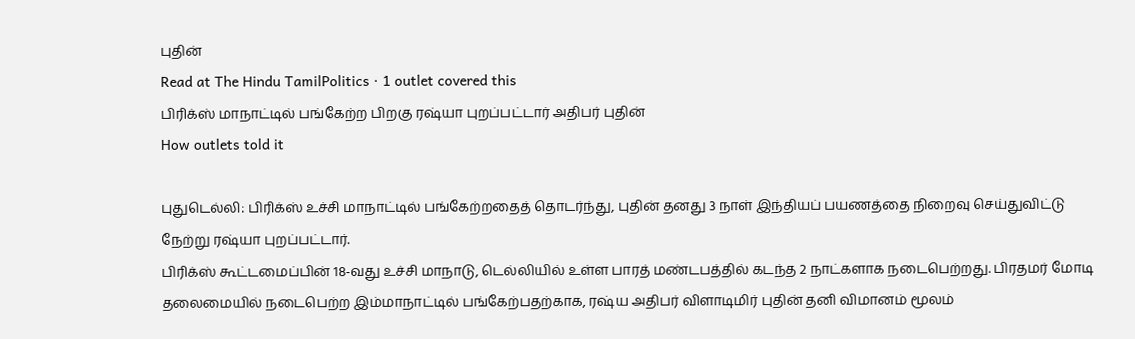புதின்
Read at The Hindu TamilPolitics · 1 outlet covered this
பிரிக்ஸ் மாநாட்டில் பங்கேற்ற பிறகு ரஷ்யா புறப்பட்டார் அதிபர் புதின்
How outlets told it

புதுடெல்லி: பிரிக்ஸ் உச்சி மாநாட்டில் பங்கேற்றதைத் தொடர்ந்து, புதின் தனது 3 நாள் இந்தியப் பயணத்தை நிறைவு செய்துவிட்டு நேற்று ரஷ்யா புறப்பட்டார்.
பிரிக்ஸ் கூட்டமைப்பின் 18-வது உச்சி மாநாடு, டெல்லியில் உள்ள பாரத் மண்டபத்தில் கடந்த 2 நாட்களாக நடைபெற்றது. பிரதமர் மோடி தலைமையில் நடைபெற்ற இம்மாநாட்டில் பங்கேற்பதற்காக, ரஷ்ய அதிபர் விளாடிமிர் புதின் தனி விமானம் மூலம்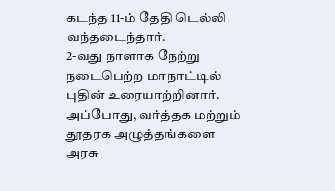கடந்த 11-ம் தேதி டெல்லி வந்தடைந்தார்.
2-வது நாளாக நேற்று நடைபெற்ற மாநாட்டில் புதின் உரையாற்றினார். அப்போது, வர்த்தக மற்றும் தூதரக அழுத்தங்களை அரசு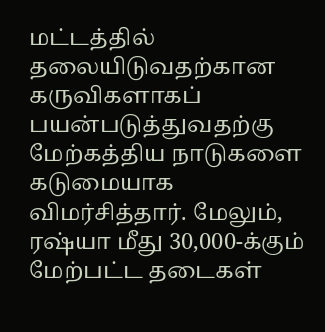மட்டத்தில் தலையிடுவதற்கான கருவிகளாகப் பயன்படுத்துவதற்கு மேற்கத்திய நாடுகளை கடுமையாக விமர்சித்தார். மேலும், ரஷ்யா மீது 30,000-க்கும் மேற்பட்ட தடைகள்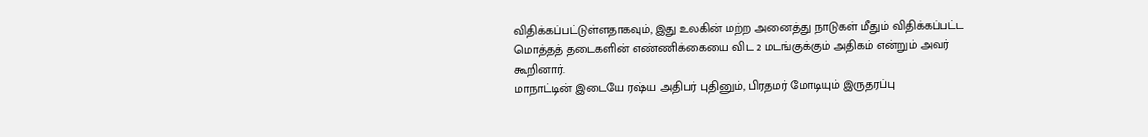விதிக்கப்பட்டுள்ளதாகவும், இது உலகின் மற்ற அனைத்து நாடுகள் மீதும் விதிக்கப்பட்ட மொத்தத் தடைகளின் எண்ணிக்கையை விட 2 மடங்குக்கும் அதிகம் என்றும் அவர் கூறினார்.
மாநாட்டின் இடையே ரஷ்ய அதிபர் புதினும், பிரதமர் மோடியும் இருதரப்பு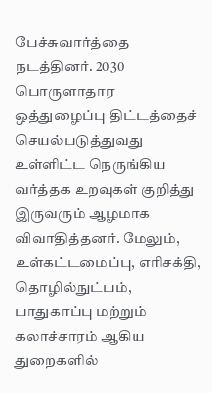பேச்சுவார்த்தை நடத்தினர். 2030 பொருளாதார ஒத்துழைப்பு திட்டத்தைச் செயல்படுத்துவது உள்ளிட்ட நெருங்கிய வர்த்தக உறவுகள் குறித்து இருவரும் ஆழமாக விவாதித்தனர். மேலும், உள்கட்டமைப்பு, எரிசக்தி, தொழில்நுட்பம், பாதுகாப்பு மற்றும் கலாச்சாரம் ஆகிய துறைகளில்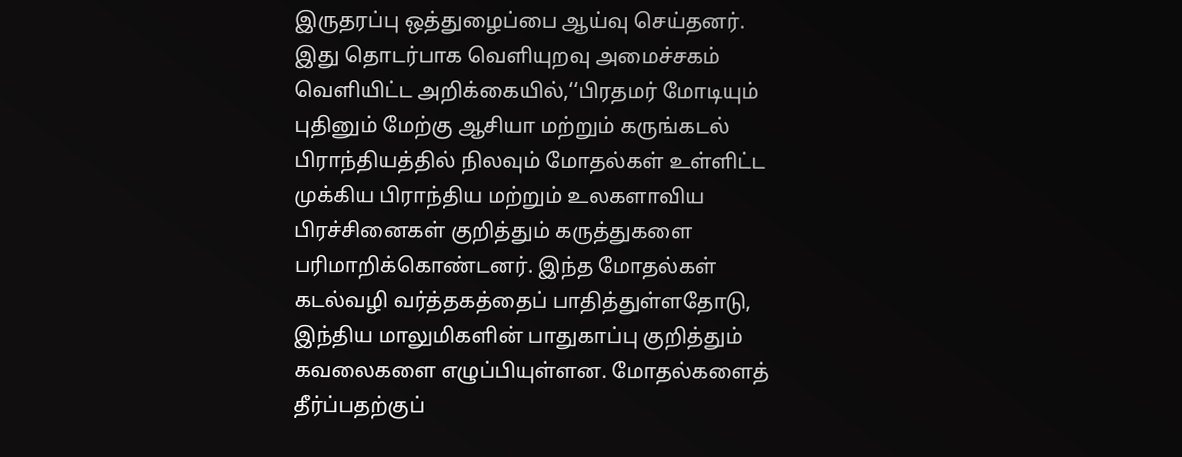இருதரப்பு ஒத்துழைப்பை ஆய்வு செய்தனர்.
இது தொடர்பாக வெளியுறவு அமைச்சகம் வெளியிட்ட அறிக்கையில்,‘‘பிரதமர் மோடியும் புதினும் மேற்கு ஆசியா மற்றும் கருங்கடல் பிராந்தியத்தில் நிலவும் மோதல்கள் உள்ளிட்ட முக்கிய பிராந்திய மற்றும் உலகளாவிய பிரச்சினைகள் குறித்தும் கருத்துகளை பரிமாறிக்கொண்டனர். இந்த மோதல்கள் கடல்வழி வர்த்தகத்தைப் பாதித்துள்ளதோடு, இந்திய மாலுமிகளின் பாதுகாப்பு குறித்தும் கவலைகளை எழுப்பியுள்ளன. மோதல்களைத் தீர்ப்பதற்குப்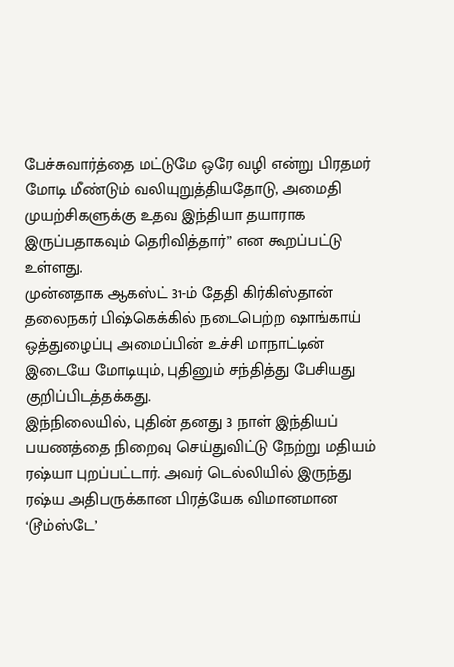பேச்சுவார்த்தை மட்டுமே ஒரே வழி என்று பிரதமர் மோடி மீண்டும் வலியுறுத்தியதோடு, அமைதி முயற்சிகளுக்கு உதவ இந்தியா தயாராக இருப்பதாகவும் தெரிவித்தார்” என கூறப்பட்டு உள்ளது.
முன்னதாக ஆகஸ்ட் 31-ம் தேதி கிர்கிஸ்தான் தலைநகர் பிஷ்கெக்கில் நடைபெற்ற ஷாங்காய் ஒத்துழைப்பு அமைப்பின் உச்சி மாநாட்டின் இடையே மோடியும், புதினும் சந்தித்து பேசியது குறிப்பிடத்தக்கது.
இந்நிலையில், புதின் தனது 3 நாள் இந்தியப் பயணத்தை நிறைவு செய்துவிட்டு நேற்று மதியம் ரஷ்யா புறப்பட்டார். அவர் டெல்லியில் இருந்து ரஷ்ய அதிபருக்கான பிரத்யேக விமானமான ‘டூம்ஸ்டே’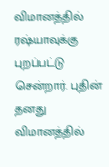விமானத்தில் ரஷ்யாவுக்கு புறப்பட்டு சென்றார். புதின் தனது விமானத்தில்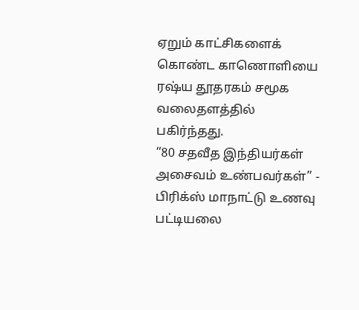ஏறும் காட்சிகளைக் கொண்ட காணொளியை ரஷ்ய தூதரகம் சமூக வலைதளத்தில் பகிர்ந்தது.
“80 சதவீத இந்தியர்கள் அசைவம் உண்பவர்கள்” - பிரிக்ஸ் மாநாட்டு உணவு பட்டியலை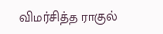விமர்சித்த ராகுல்